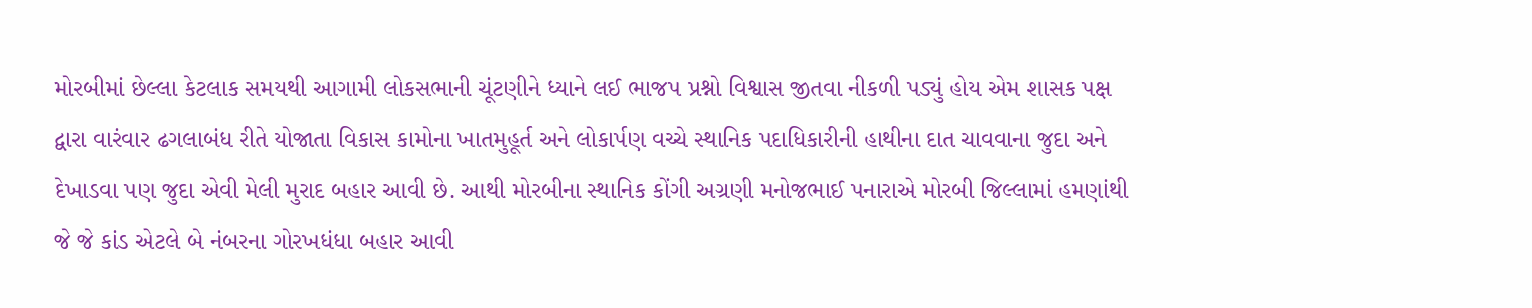મોરબીમાં છેલ્લા કેટલાક સમયથી આગામી લોકસભાની ચૂંટણીને ધ્યાને લઈ ભાજપ પ્રશ્નો વિશ્વાસ જીતવા નીકળી પડ્યું હોય એમ શાસક પક્ષ દ્વારા વારંવાર ઢગલાબંધ રીતે યોજાતા વિકાસ કામોના ખાતમુહૂર્ત અને લોકાર્પણ વચ્ચે સ્થાનિક પદાધિકારીની હાથીના દાત ચાવવાના જુદા અને દેખાડવા પણ જુદા એવી મેલી મુરાદ બહાર આવી છે. આથી મોરબીના સ્થાનિક કોંગી અગ્રણી મનોજભાઈ પનારાએ મોરબી જિલ્લામાં હમણાંથી જે જે કાંડ એટલે બે નંબરના ગોરખધંધા બહાર આવી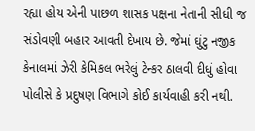રહ્યા હોય એની પાછળ શાસક પક્ષના નેતાની સીધી જ સંડોવણી બહાર આવતી દેખાય છે. જેમાં ઘુંટુ નજીક કેનાલમાં ઝેરી કેમિકલ ભરેલું ટેન્કર ઠાલવી દીધું હોવા પોલીસે કે પ્રદુષણ વિભાગે કોઈ કાર્યવાહી કરી નથી.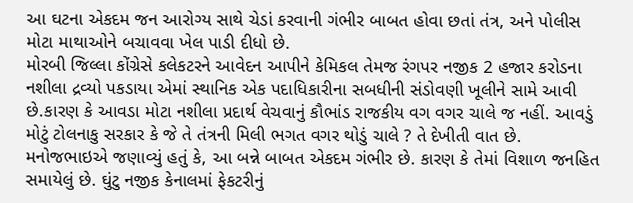આ ઘટના એકદમ જન આરોગ્ય સાથે ચેડાં કરવાની ગંભીર બાબત હોવા છતાં તંત્ર, અને પોલીસ મોટા માથાઓને બચાવવા ખેલ પાડી દીધો છે.
મોરબી જિલ્લા કોંગ્રેસે કલેકટરને આવેદન આપીને કેમિકલ તેમજ રંગપર નજીક 2 હજાર કરોડના નશીલા દ્રવ્યો પકડાયા એમાં સ્થાનિક એક પદાધિકારીના સબધીની સંડોવણી ખૂલીને સામે આવી છે.કારણ કે આવડા મોટા નશીલા પ્રદાર્થ વેચવાનું કૌભાંડ રાજકીય વગ વગર ચાલે જ નહીં. આવડું મોટું ટોલનાકુ સરકાર કે જે તે તંત્રની મિલી ભગત વગર થોડું ચાલે ? તે દેખીતી વાત છે. મનોજભાઇએ જણાવ્યું હતું કે, આ બન્ને બાબત એકદમ ગંભીર છે. કારણ કે તેમાં વિશાળ જનહિત સમાયેલું છે. ઘુંટુ નજીક કેનાલમાં ફેકટરીનું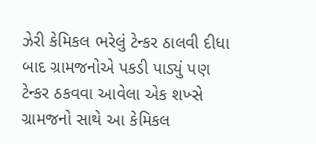ઝેરી કેમિકલ ભરેલું ટેન્કર ઠાલવી દીધા બાદ ગ્રામજનોએ પકડી પાડ્યું પણ ટેન્કર ઠકવવા આવેલા એક શખ્સે ગ્રામજનો સાથે આ કેમિકલ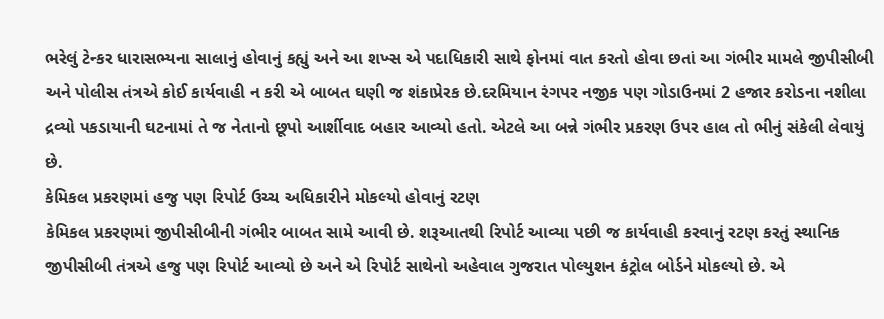ભરેલું ટેન્કર ધારાસભ્યના સાલાનું હોવાનું કહ્યું અને આ શખ્સ એ પદાધિકારી સાથે ફોનમાં વાત કરતો હોવા છતાં આ ગંભીર મામલે જીપીસીબી અને પોલીસ તંત્રએ કોઈ કાર્યવાહી ન કરી એ બાબત ઘણી જ શંકાપ્રેરક છે.દરમિયાન રંગપર નજીક પણ ગોડાઉનમાં 2 હજાર કરોડના નશીલા દ્રવ્યો પકડાયાની ઘટનામાં તે જ નેતાનો છૂપો આર્શીવાદ બહાર આવ્યો હતો. એટલે આ બન્ને ગંભીર પ્રકરણ ઉપર હાલ તો ભીનું સંકેલી લેવાયું છે.
કેમિકલ પ્રકરણમાં હજુ પણ રિપોર્ટ ઉચ્ચ અધિકારીને મોકલ્યો હોવાનું રટણ
કેમિકલ પ્રકરણમાં જીપીસીબીની ગંભીર બાબત સામે આવી છે. શરૂઆતથી રિપોર્ટ આવ્યા પછી જ કાર્યવાહી કરવાનું રટણ કરતું સ્થાનિક જીપીસીબી તંત્રએ હજુ પણ રિપોર્ટ આવ્યો છે અને એ રિપોર્ટ સાથેનો અહેવાલ ગુજરાત પોલ્યુશન કંટ્રોલ બોર્ડને મોકલ્યો છે. એ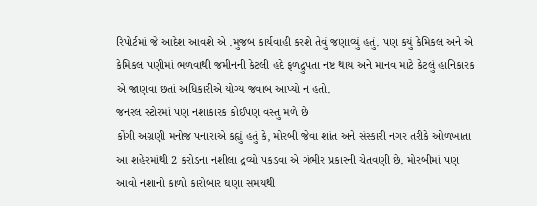રિપોર્ટમાં જે આદેશ આવશે એ .મુજબ કાર્યવાહી કરશે તેવું જણાવ્યું હતું. પણ કયું કેમિકલ અને એ કેમિકલ પણીમાં ભળવાથી જમીનની કેટલી હદે ફળદ્રુપતા નષ્ટ થાય અને માનવ માટે કેટલું હાનિકારક એ જાણવા છતાં અધિકારીએ યોગ્ય જવાબ આપ્યો ન હતો.
જનરલ સ્ટોરમાં પણ નશાકારક કોઈપણ વસ્તુ મળે છે
કોંગી અગ્રણી મનોજ પનારાએ કહ્યું હતું કે, મોરબી જેવા શાંત અને સંસ્કારી નગર તરીકે ઓળખાતા આ શહેરમાંથી 2 કરોડના નશીલા દ્રવ્યો પકડવા એ ગંભીર પ્રકારની ચેતવણી છે. મોરબીમાં પણ આવો નશાનો કાળો કારોબાર ઘણા સમયથી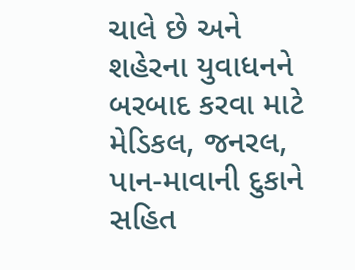ચાલે છે અને શહેરના યુવાધનને બરબાદ કરવા માટે મેડિકલ, જનરલ, પાન-માવાની દુકાને સહિત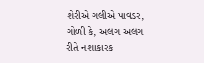શેરીએ ગલીએ પાવડર, ગોળી કે, અલગ અલગ રીતે નશાકારક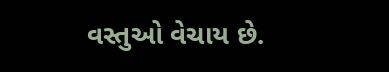વસ્તુઓ વેચાય છે.